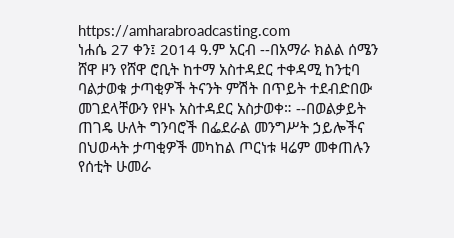https://amharabroadcasting.com
ነሐሴ 27 ቀን፤ 2014 ዓ.ም አርብ --በአማራ ክልል ሰሜን ሸዋ ዞን የሸዋ ሮቢት ከተማ አስተዳደር ተቀዳሚ ከንቲባ ባልታወቁ ታጣቂዎች ትናንት ምሽት በጥይት ተደብድበው መገደላቸውን የዞኑ አስተዳደር አስታወቀ። --በወልቃይት ጠገዴ ሁለት ግንባሮች በፌደራል መንግሥት ኃይሎችና በህወሓት ታጣቂዎች መካከል ጦርነቱ ዛሬም መቀጠሉን የሰቲት ሁመራ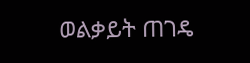ወልቃይት ጠገዴ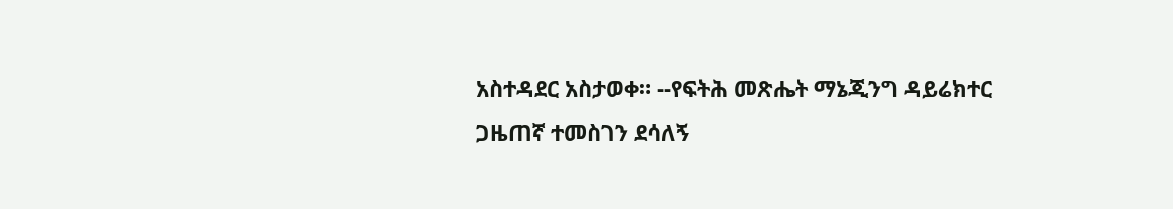አስተዳደር አስታወቀ። --የፍትሕ መጽሔት ማኔጂንግ ዳይሬክተር ጋዜጠኛ ተመስገን ደሳለኝ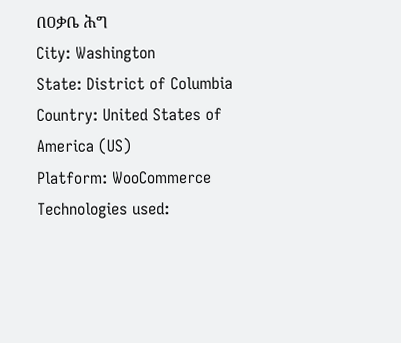በዐቃቤ ሕግ
City: Washington
State: District of Columbia
Country: United States of America (US)
Platform: WooCommerce
Technologies used: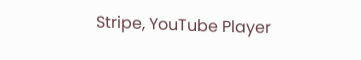Stripe, YouTube Player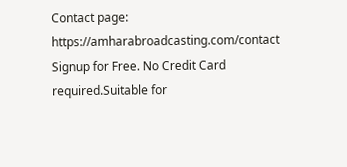Contact page: https://amharabroadcasting.com/contact
Signup for Free. No Credit Card required.Suitable for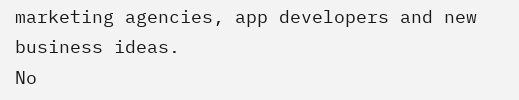marketing agencies, app developers and new business ideas.
No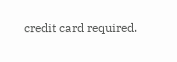credit card required.